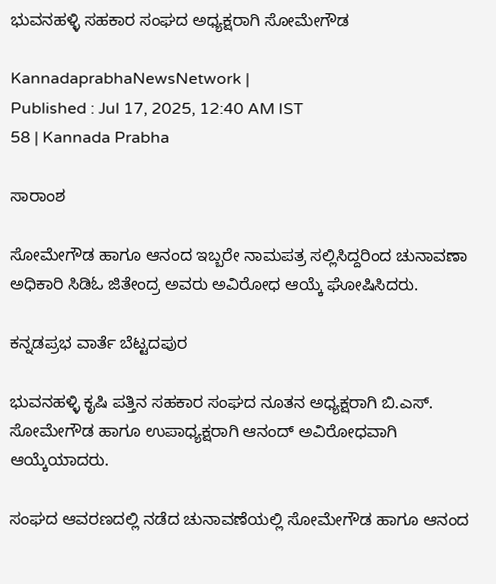ಭುವನಹಳ್ಳಿ ಸಹಕಾರ ಸಂಘದ ಅಧ್ಯಕ್ಷರಾಗಿ ಸೋಮೇಗೌಡ

KannadaprabhaNewsNetwork |
Published : Jul 17, 2025, 12:40 AM IST
58 | Kannada Prabha

ಸಾರಾಂಶ

ಸೋಮೇಗೌಡ ಹಾಗೂ ಆನಂದ ಇಬ್ಬರೇ ನಾಮಪತ್ರ ಸಲ್ಲಿಸಿದ್ದರಿಂದ ಚುನಾವಣಾ ಅಧಿಕಾರಿ ಸಿಡಿಓ ಜಿತೇಂದ್ರ ಅವರು ಅವಿರೋಧ ಆಯ್ಕೆ ಘೋಷಿಸಿದರು.

ಕನ್ನಡಪ್ರಭ ವಾರ್ತೆ ಬೆಟ್ಟದಪುರ

ಭುವನಹಳ್ಳಿ ಕೃಷಿ ಪತ್ತಿನ ಸಹಕಾರ ಸಂಘದ ನೂತನ ಅಧ್ಯಕ್ಷರಾಗಿ ಬಿ.ಎಸ್. ಸೋಮೇಗೌಡ ಹಾಗೂ ಉಪಾಧ್ಯಕ್ಷರಾಗಿ ಆನಂದ್ ಅವಿರೋಧವಾಗಿ ಆಯ್ಕೆಯಾದರು.

ಸಂಘದ ಆವರಣದಲ್ಲಿ ನಡೆದ ಚುನಾವಣೆಯಲ್ಲಿ ಸೋಮೇಗೌಡ ಹಾಗೂ ಆನಂದ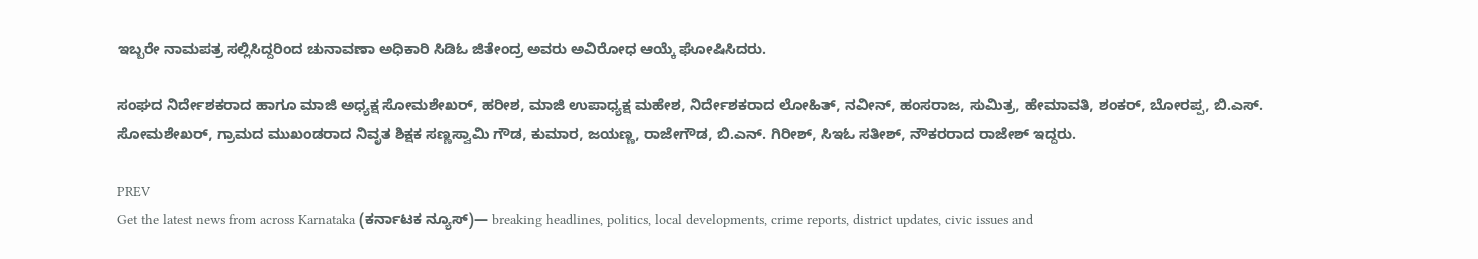ಇಬ್ಬರೇ ನಾಮಪತ್ರ ಸಲ್ಲಿಸಿದ್ದರಿಂದ ಚುನಾವಣಾ ಅಧಿಕಾರಿ ಸಿಡಿಓ ಜಿತೇಂದ್ರ ಅವರು ಅವಿರೋಧ ಆಯ್ಕೆ ಘೋಷಿಸಿದರು.

ಸಂಘದ ನಿರ್ದೇಶಕರಾದ ಹಾಗೂ ಮಾಜಿ ಅಧ್ಯಕ್ಷ ಸೋಮಶೇಖರ್, ಹರೀಶ, ಮಾಜಿ ಉಪಾಧ್ಯಕ್ಷ ಮಹೇಶ, ನಿರ್ದೇಶಕರಾದ ಲೋಹಿತ್, ನವೀನ್, ಹಂಸರಾಜ, ಸುಮಿತ್ರ, ಹೇಮಾವತಿ, ಶಂಕರ್, ಬೋರಪ್ಪ, ಬಿ.ಎಸ್. ಸೋಮಶೇಖರ್, ಗ್ರಾಮದ ಮುಖಂಡರಾದ ನಿವೃತ ಶಿಕ್ಷಕ ಸಣ್ಣಸ್ವಾಮಿ ಗೌಡ, ಕುಮಾರ, ಜಯಣ್ಣ, ರಾಜೇಗೌಡ, ಬಿ.ಎನ್. ಗಿರೀಶ್, ಸಿಇಓ ಸತೀಶ್, ನೌಕರರಾದ ರಾಜೇಶ್ ಇದ್ದರು.

PREV
Get the latest news from across Karnataka (ಕರ್ನಾಟಕ ನ್ಯೂಸ್)— breaking headlines, politics, local developments, crime reports, district updates, civic issues and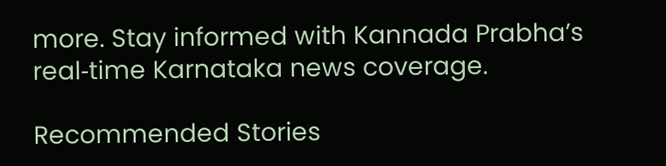more. Stay informed with Kannada Prabha’s real‑time Karnataka news coverage.

Recommended Stories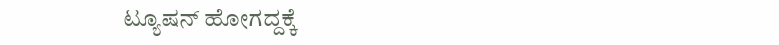ಟ್ಯೂಷನ್‌ ಹೋಗದ್ದಕ್ಕೆ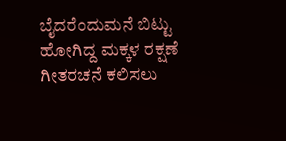ಬೈದರೆಂದುಮನೆ ಬಿಟ್ಟು ಹೋಗಿದ್ದ ಮಕ್ಕಳ ರಕ್ಷಣೆ
ಗೀತರಚನೆ ಕಲಿಸಲು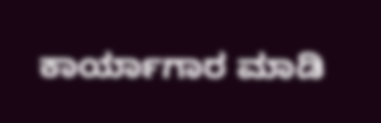ಕಾರ್ಯಾಗಾರ ಮಾಡಿ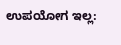ಉಪಯೋಗ ಇಲ್ಲ: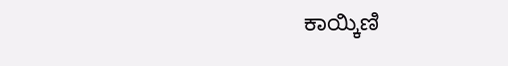ಕಾಯ್ಕಿಣಿ